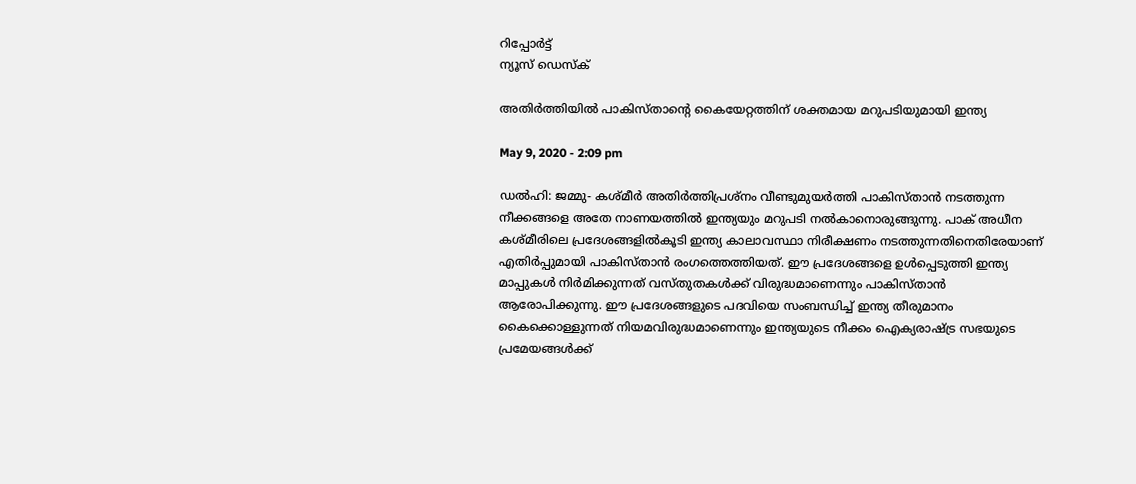റിപ്പോര്‍ട്ട്
ന്യൂസ് ഡെസ്ക്

അതിര്‍ത്തിയില്‍ പാകിസ്താന്റെ കൈയേറ്റത്തിന് ശക്തമായ മറുപടിയുമായി ഇന്ത്യ

May 9, 2020 - 2:09 pm

ഡല്‍ഹി: ജമ്മു- കശ്മീര്‍ അതിര്‍ത്തിപ്രശ്‌നം വീണ്ടുമുയര്‍ത്തി പാകിസ്താന്‍ നടത്തുന്ന നീക്കങ്ങളെ അതേ നാണയത്തില്‍ ഇന്ത്യയും മറുപടി നല്‍കാനൊരുങ്ങുന്നു. പാക് അധീന കശ്മീരിലെ പ്രദേശങ്ങളില്‍കൂടി ഇന്ത്യ കാലാവസ്ഥാ നിരീക്ഷണം നടത്തുന്നതിനെതിരേയാണ് എതിര്‍പ്പുമായി പാകിസ്താന്‍ രംഗത്തെത്തിയത്. ഈ പ്രദേശങ്ങളെ ഉള്‍പ്പെടുത്തി ഇന്ത്യ മാപ്പുകള്‍ നിര്‍മിക്കുന്നത് വസ്തുതകള്‍ക്ക് വിരുദ്ധമാണെന്നും പാകിസ്താന്‍ ആരോപിക്കുന്നു. ഈ പ്രദേശങ്ങളുടെ പദവിയെ സംബന്ധിച്ച് ഇന്ത്യ തീരുമാനം കൈക്കൊള്ളുന്നത് നിയമവിരുദ്ധമാണെന്നും ഇന്ത്യയുടെ നീക്കം ഐക്യരാഷ്ട്ര സഭയുടെ പ്രമേയങ്ങള്‍ക്ക്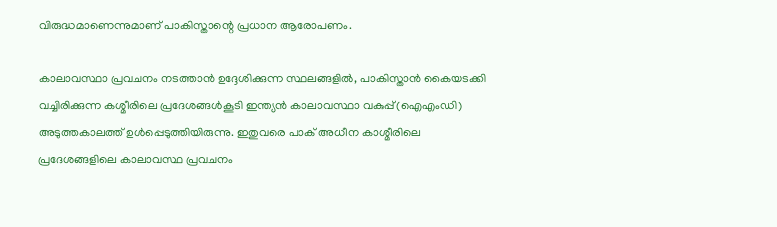വിരുദ്ധമാണെന്നുമാണ് പാകിസ്താന്റെ പ്രധാന ആരോപണം.

കാലാവസ്ഥാ പ്രവചനം നടത്താന്‍ ഉദ്ദേശിക്കുന്ന സ്ഥലങ്ങളില്‍, പാകിസ്താന്‍ കൈയടക്കി വച്ചിരിക്കുന്ന കശ്മീരിലെ പ്രദേശങ്ങള്‍കൂടി ഇന്ത്യന്‍ കാലാവസ്ഥാ വകുപ്പ്(ഐഎംഡി) അടുത്തകാലത്ത് ഉള്‍പ്പെടുത്തിയിരുന്നു. ഇതുവരെ പാക് അധീന കാശ്മീരിലെ പ്രദേശങ്ങളിലെ കാലാവസ്ഥ പ്രവചനം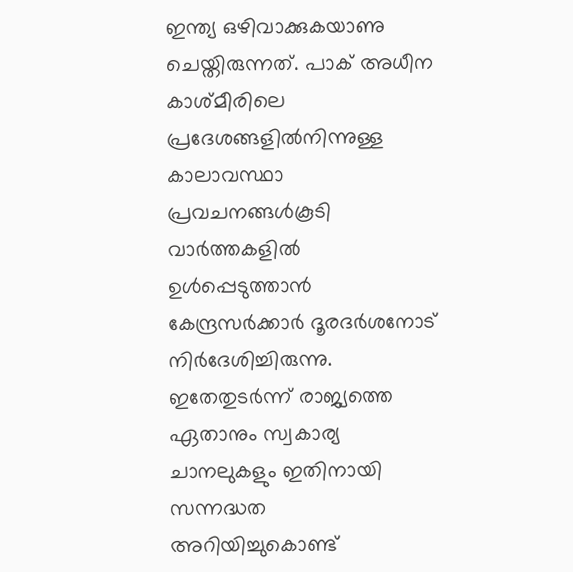ഇന്ത്യ ഒഴിവാക്കുകയാണു ചെയ്തിരുന്നത്. പാക് അധീന കാശ്മീരിലെ പ്രദേശങ്ങളില്‍നിന്നുള്ള കാലാവസ്ഥാ പ്രവചനങ്ങള്‍കൂടി വാര്‍ത്തകളില്‍ ഉള്‍പ്പെടുത്താന്‍ കേന്ദ്രസര്‍ക്കാര്‍ ദൂരദര്‍ശനോട് നിര്‍ദേശിച്ചിരുന്നു. ഇതേതുടര്‍ന്ന് രാജ്യത്തെ ഏതാനും സ്വകാര്യ ചാനലുകളും ഇതിനായി സന്നദ്ധത അറിയിച്ചുകൊണ്ട്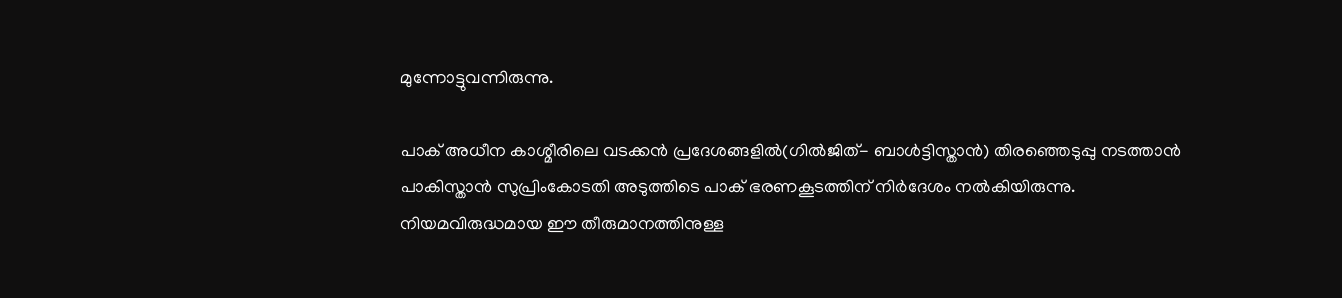മുന്നോട്ടുവന്നിരുന്നു.

പാക് അധീന കാശ്മീരിലെ വടക്കന്‍ പ്രദേശങ്ങളില്‍(ഗില്‍ജിത്- ബാള്‍ട്ടിസ്താന്‍) തിരഞ്ഞെടുപ്പു നടത്താന്‍ പാകിസ്താന്‍ സുപ്രിംകോടതി അടുത്തിടെ പാക് ഭരണകൂടത്തിന് നിര്‍ദേശം നല്‍കിയിരുന്നു. നിയമവിരുദ്ധമായ ഈ തീരുമാനത്തിനുള്ള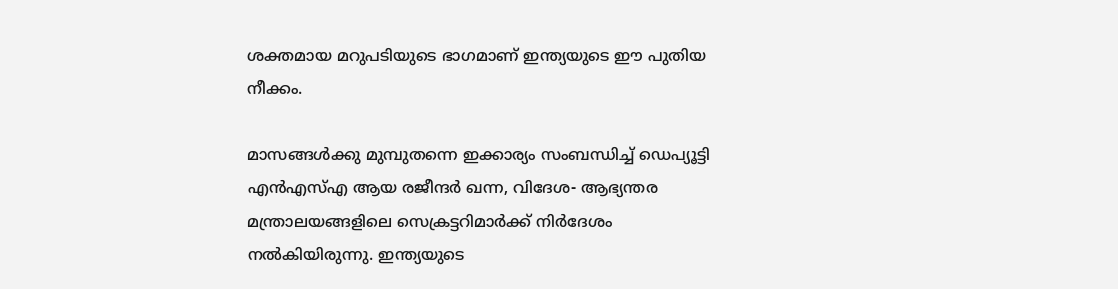ശക്തമായ മറുപടിയുടെ ഭാഗമാണ് ഇന്ത്യയുടെ ഈ പുതിയ നീക്കം.

മാസങ്ങള്‍ക്കു മുമ്പുതന്നെ ഇക്കാര്യം സംബന്ധിച്ച് ഡെപ്യൂട്ടി എന്‍എസ്എ ആയ രജീന്ദര്‍ ഖന്ന, വിദേശ- ആഭ്യന്തര മന്ത്രാലയങ്ങളിലെ സെക്രട്ടറിമാര്‍ക്ക് നിര്‍ദേശം നല്‍കിയിരുന്നു. ഇന്ത്യയുടെ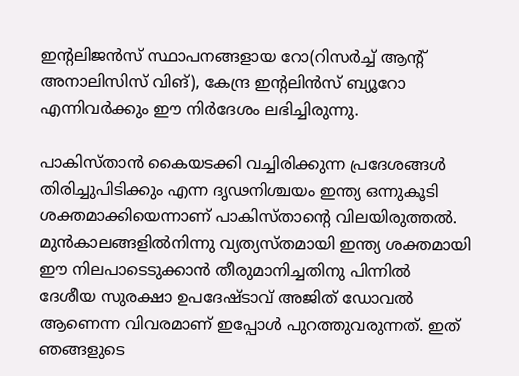ഇന്റലിജന്‍സ് സ്ഥാപനങ്ങളായ റോ(റിസര്‍ച്ച് ആന്റ് അനാലിസിസ് വിങ്), കേന്ദ്ര ഇന്റലിന്‍സ് ബ്യൂറോ എന്നിവര്‍ക്കും ഈ നിര്‍ദേശം ലഭിച്ചിരുന്നു.

പാകിസ്താന്‍ കൈയടക്കി വച്ചിരിക്കുന്ന പ്രദേശങ്ങള്‍ തിരിച്ചുപിടിക്കും എന്ന ദൃഢനിശ്ചയം ഇന്ത്യ ഒന്നുകൂടി ശക്തമാക്കിയെന്നാണ് പാകിസ്താന്റെ വിലയിരുത്തല്‍. മുന്‍കാലങ്ങളില്‍നിന്നു വ്യത്യസ്തമായി ഇന്ത്യ ശക്തമായി ഈ നിലപാടെടുക്കാന്‍ തീരുമാനിച്ചതിനു പിന്നില്‍ ദേശീയ സുരക്ഷാ ഉപദേഷ്ടാവ് അജിത് ഡോവല്‍ ആണെന്ന വിവരമാണ് ഇപ്പോള്‍ പുറത്തുവരുന്നത്. ഇത് ഞങ്ങളുടെ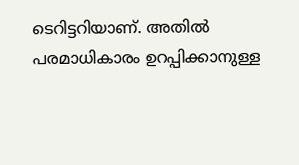ടെറിട്ടറിയാണ്. അതില്‍ പരമാധികാരം ഉറപ്പിക്കാനുള്ള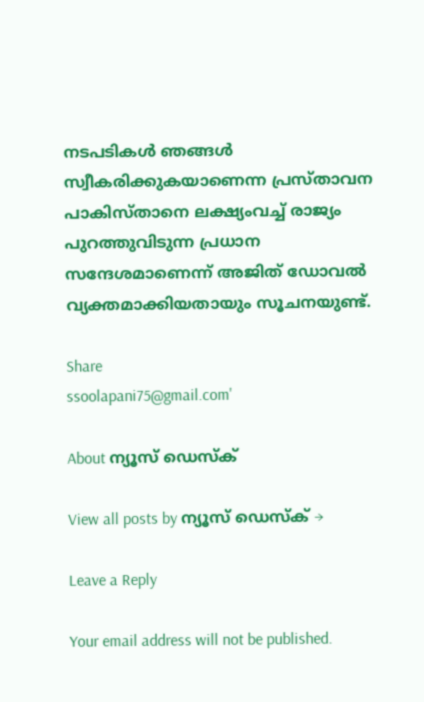നടപടികള്‍ ഞങ്ങള്‍ സ്വീകരിക്കുകയാണെന്ന പ്രസ്താവന പാകിസ്താനെ ലക്ഷ്യംവച്ച് രാജ്യം പുറത്തുവിടുന്ന പ്രധാന സന്ദേശമാണെന്ന് അജിത് ഡോവല്‍ വ്യക്തമാക്കിയതായും സൂചനയുണ്ട്.

Share
ssoolapani75@gmail.com'

About ന്യൂസ് ഡെസ്ക്

View all posts by ന്യൂസ് ഡെസ്ക് →

Leave a Reply

Your email address will not be published.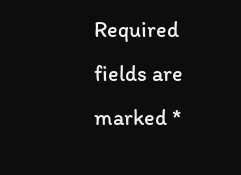Required fields are marked *